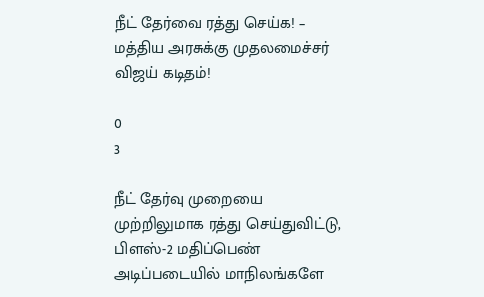நீட் தேர்வை ரத்து செய்க! – மத்திய அரசுக்கு முதலமைச்சர் விஜய் கடிதம்!

0
3

நீட் தேர்வு முறையை முற்றிலுமாக ரத்து செய்துவிட்டு, பிளஸ்-2 மதிப்பெண் அடிப்படையில் மாநிலங்களே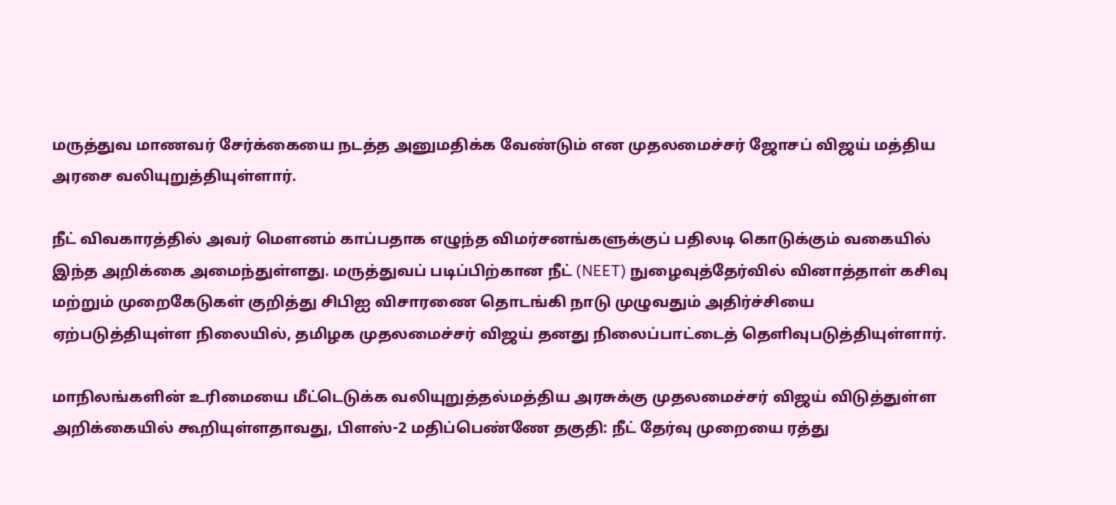மருத்துவ மாணவர் சேர்க்கையை நடத்த அனுமதிக்க வேண்டும் என முதலமைச்சர் ஜோசப் விஜய் மத்திய அரசை வலியுறுத்தியுள்ளார்.

நீட் விவகாரத்தில் அவர் மௌனம் காப்பதாக எழுந்த விமர்சனங்களுக்குப் பதிலடி கொடுக்கும் வகையில் இந்த அறிக்கை அமைந்துள்ளது. மருத்துவப் படிப்பிற்கான நீட் (NEET) நுழைவுத்தேர்வில் வினாத்தாள் கசிவு மற்றும் முறைகேடுகள் குறித்து சிபிஐ விசாரணை தொடங்கி நாடு முழுவதும் அதிர்ச்சியை ஏற்படுத்தியுள்ள நிலையில், தமிழக முதலமைச்சர் விஜய் தனது நிலைப்பாட்டைத் தெளிவுபடுத்தியுள்ளார்.

மாநிலங்களின் உரிமையை மீட்டெடுக்க வலியுறுத்தல்மத்திய அரசுக்கு முதலமைச்சர் விஜய் விடுத்துள்ள அறிக்கையில் கூறியுள்ளதாவது, பிளஸ்-2 மதிப்பெண்ணே தகுதி: நீட் தேர்வு முறையை ரத்து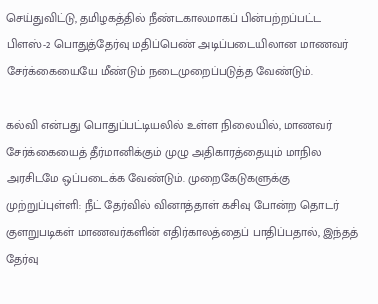செய்துவிட்டு, தமிழகத்தில் நீண்டகாலமாகப் பின்பற்றப்பட்ட பிளஸ்-2 பொதுத்தேர்வு மதிப்பெண் அடிப்படையிலான மாணவர் சேர்க்கையையே மீண்டும் நடைமுறைப்படுத்த வேண்டும்.

கல்வி என்பது பொதுப்பட்டியலில் உள்ள நிலையில், மாணவர் சேர்க்கையைத் தீர்மானிக்கும் முழு அதிகாரத்தையும் மாநில அரசிடமே ஒப்படைக்க வேண்டும். முறைகேடுகளுக்கு முற்றுப்புள்ளி: நீட் தேர்வில் வினாத்தாள் கசிவு போன்ற தொடர் குளறுபடிகள் மாணவர்களின் எதிர்காலத்தைப் பாதிப்பதால், இந்தத் தேர்வு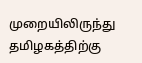முறையிலிருந்து தமிழகத்திற்கு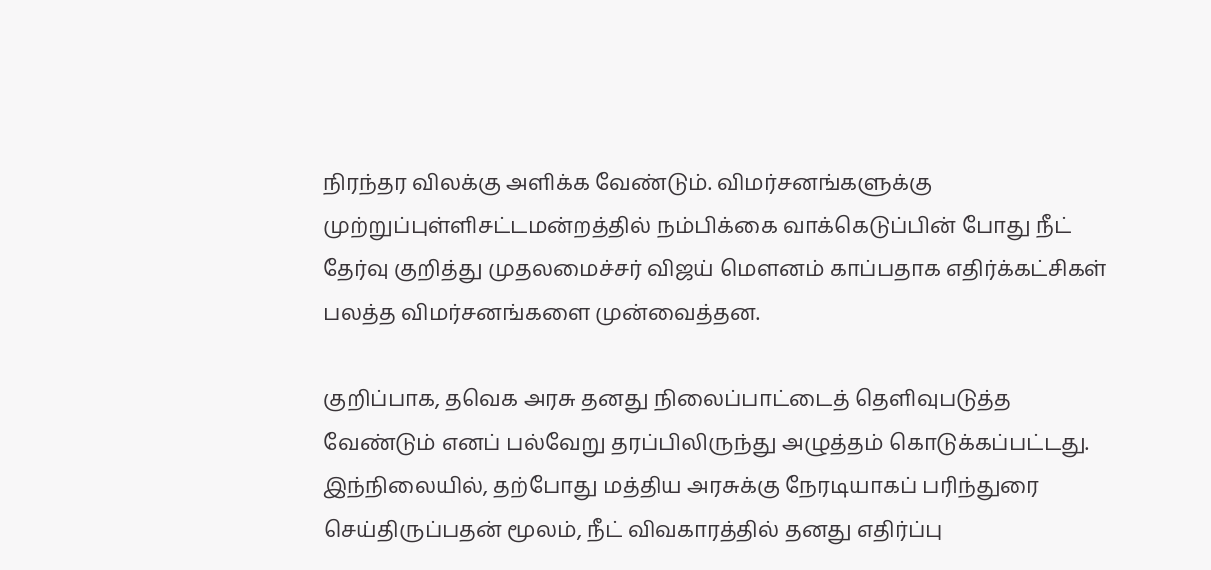நிரந்தர விலக்கு அளிக்க வேண்டும். விமர்சனங்களுக்கு முற்றுப்புள்ளிசட்டமன்றத்தில் நம்பிக்கை வாக்கெடுப்பின் போது நீட் தேர்வு குறித்து முதலமைச்சர் விஜய் மௌனம் காப்பதாக எதிர்க்கட்சிகள் பலத்த விமர்சனங்களை முன்வைத்தன.

குறிப்பாக, தவெக அரசு தனது நிலைப்பாட்டைத் தெளிவுபடுத்த வேண்டும் எனப் பல்வேறு தரப்பிலிருந்து அழுத்தம் கொடுக்கப்பட்டது. இந்நிலையில், தற்போது மத்திய அரசுக்கு நேரடியாகப் பரிந்துரை செய்திருப்பதன் மூலம், நீட் விவகாரத்தில் தனது எதிர்ப்பு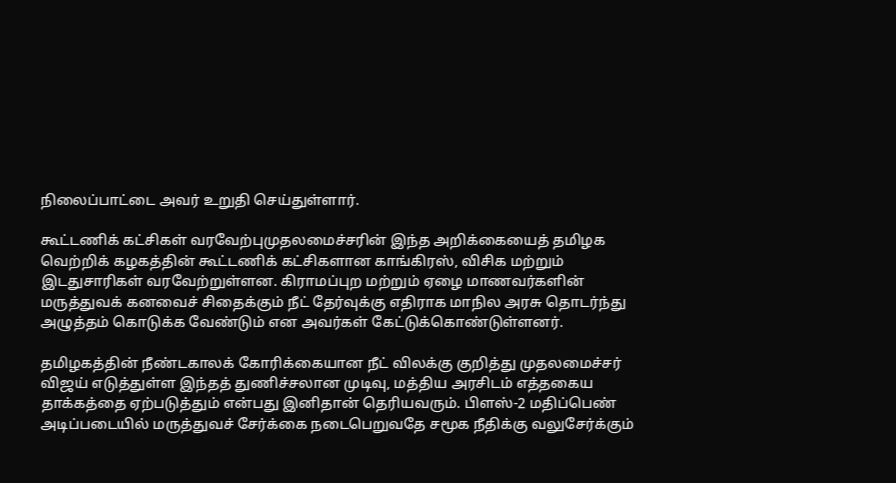நிலைப்பாட்டை அவர் உறுதி செய்துள்ளார்.

கூட்டணிக் கட்சிகள் வரவேற்புமுதலமைச்சரின் இந்த அறிக்கையைத் தமிழக வெற்றிக் கழகத்தின் கூட்டணிக் கட்சிகளான காங்கிரஸ், விசிக மற்றும் இடதுசாரிகள் வரவேற்றுள்ளன. கிராமப்புற மற்றும் ஏழை மாணவர்களின் மருத்துவக் கனவைச் சிதைக்கும் நீட் தேர்வுக்கு எதிராக மாநில அரசு தொடர்ந்து அழுத்தம் கொடுக்க வேண்டும் என அவர்கள் கேட்டுக்கொண்டுள்ளனர்.

தமிழகத்தின் நீண்டகாலக் கோரிக்கையான நீட் விலக்கு குறித்து முதலமைச்சர் விஜய் எடுத்துள்ள இந்தத் துணிச்சலான முடிவு, மத்திய அரசிடம் எத்தகைய தாக்கத்தை ஏற்படுத்தும் என்பது இனிதான் தெரியவரும். பிளஸ்-2 மதிப்பெண் அடிப்படையில் மருத்துவச் சேர்க்கை நடைபெறுவதே சமூக நீதிக்கு வலுசேர்க்கும்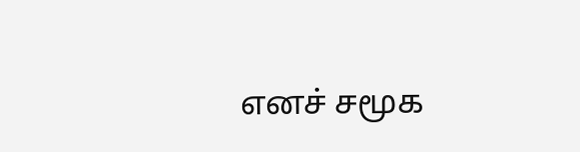எனச் சமூக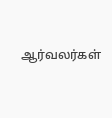ஆர்வலர்கள்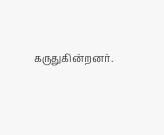கருதுகின்றனர்.